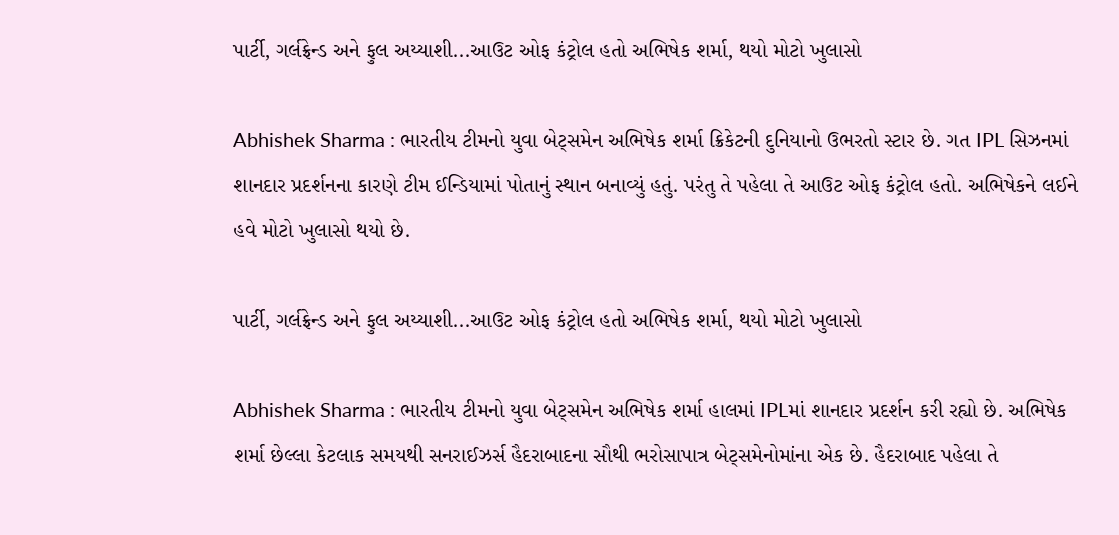પાર્ટી, ગર્લફ્રેન્ડ અને ફુલ અય્યાશી...આઉટ ઓફ કંટ્રોલ હતો અભિષેક શર્મા, થયો મોટો ખુલાસો

Abhishek Sharma : ભારતીય ટીમનો યુવા બેટ્સમેન અભિષેક શર્મા ક્રિકેટની દુનિયાનો ઉભરતો સ્ટાર છે. ગત IPL સિઝનમાં શાનદાર પ્રદર્શનના કારણે ટીમ ઈન્ડિયામાં પોતાનું સ્થાન બનાવ્યું હતું. પરંતુ તે પહેલા તે આઉટ ઓફ કંટ્રોલ હતો. અભિષેકને લઈને હવે મોટો ખુલાસો થયો છે.

પાર્ટી, ગર્લફ્રેન્ડ અને ફુલ અય્યાશી...આઉટ ઓફ કંટ્રોલ હતો અભિષેક શર્મા, થયો મોટો ખુલાસો

Abhishek Sharma : ભારતીય ટીમનો યુવા બેટ્સમેન અભિષેક શર્મા હાલમાં IPLમાં શાનદાર પ્રદર્શન કરી રહ્યો છે. અભિષેક શર્મા છેલ્લા કેટલાક સમયથી સનરાઈઝર્સ હૈદરાબાદના સૌથી ભરોસાપાત્ર બેટ્સમેનોમાંના એક છે. હૈદરાબાદ પહેલા તે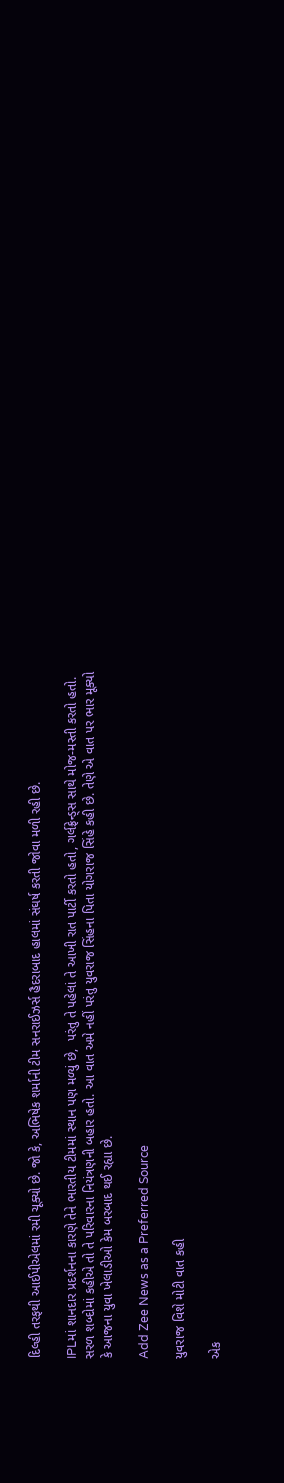દિલ્હી તરફથી આઈપીએલમાં રમી ચૂક્યો છે. જો કે, અભિષેક શર્માની ટીમ સનરાઈઝર્સ હૈદરાબાદ હાલમાં સંઘર્ષ કરતી જોવા મળી રહી છે.

IPLમાં શાનદાર પ્રદર્શનના કારણે તેને ભારતીય ટીમમાં સ્થાન પણ મળ્યું છે,  પરંતુ તે પહેલાં તે આખી રાત પાર્ટી કરતો હતો, ગર્લફ્રેન્ડ્સ સાથે મોજ-મસ્તી કરતો હતો. સરળ શબ્દોમાં કહીએ તો તે પરિવારના નિયંત્રણની બહાર હતો. આ વાત અમે નહીં પરંતુ યુવરાજ સિંહના પિતા યોગરાજ સિંહે કહી છે. તેણે એ વાત પર ભાર મૂક્યો કે આજના યુવા ખેલાડીઓ કેમ બરબાદ થઈ રહ્યા છે.

Add Zee News as a Preferred Source

યુવરાજ વિશે મોટી વાત કહી

એક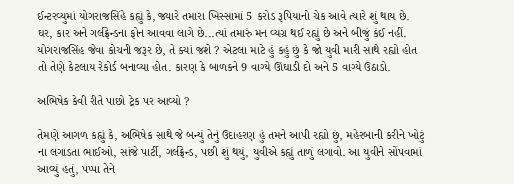ઈન્ટરવ્યુમાં યોગરાજસિંહે કહ્યું કે, જ્યારે તમારા ખિસ્સામાં 5 કરોડ રૂપિયાનો ચેક આવે ત્યારે શું થાય છે. ઘર, કાર અને ગર્લફ્રેન્ડના ફોન આવવા લાગે છે...ત્યાં તમારું મન વ્યગ્ર થઈ રહ્યું છે અને બીજું કંઈ નહીં. યોગરાજસિંહ જેવા કોચની જરૂર છે, તે ક્યાં જશે ? એટલા માટે હું કહું છું કે જો યુવી મારી સાથે રહ્યો હોત તો તેણે કેટલાય રેકોર્ડ બનાવ્યા હોત. કારણ કે બાળકને 9 વાગ્યે ઊંઘાડી દો અને 5 વાગ્યે ઉઠાડો.

અભિષેક કેવી રીતે પાછો ટ્રેક પર આવ્યો ?

તેમણે આગળ કહ્યું કે, અભિષેક સાથે જે બન્યું તેનું ઉદાહરણ હું તમને આપી રહ્યો છું, મહેરબાની કરીને ખોટું ના લગાડતા ભાઈઓ, સાંજે પાર્ટી, ગર્લફ્રેન્ડ, પછી શું થયું, યુવીએ કહ્યું તાળું લગાવો. આ યુવીને સોંપવામાં આવ્યું હતું, પપ્પા તેને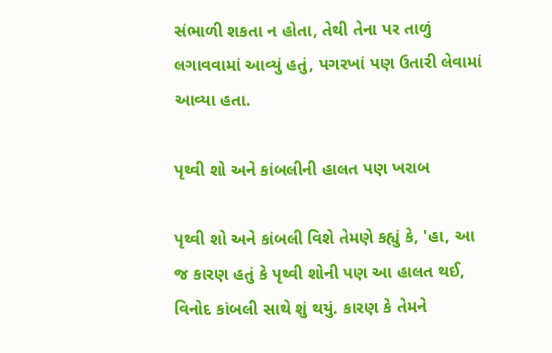સંભાળી શકતા ન હોતા, તેથી તેના પર તાળું લગાવવામાં આવ્યું હતું, પગરખાં પણ ઉતારી લેવામાં આવ્યા હતા.

પૃથ્વી શો અને કાંબલીની હાલત પણ ખરાબ

પૃથ્વી શો અને કાંબલી વિશે તેમણે કહ્યું કે, 'હા, આ જ કારણ હતું કે પૃથ્વી શોની પણ આ હાલત થઈ, વિનોદ કાંબલી સાથે શું થયું. કારણ કે તેમને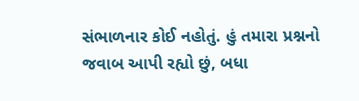સંભાળનાર કોઈ નહોતું. હું તમારા પ્રશ્નનો જવાબ આપી રહ્યો છું, બધા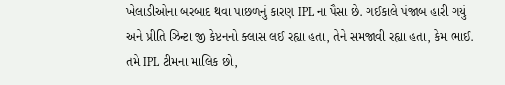ખેલાડીઓના બરબાદ થવા પાછળનું કારણ IPL ના પૈસા છે. ગઈકાલે પંજાબ હારી ગયું અને પ્રીતિ ઝિન્ટા જી કેપ્ટનનો ક્લાસ લઈ રહ્યા હતા, તેને સમજાવી રહ્યા હતા, કેમ ભાઈ. તમે IPL ટીમના માલિક છો,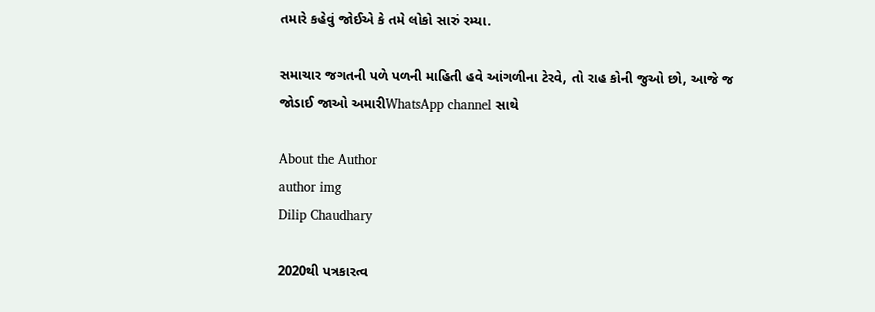તમારે કહેવું જોઈએ કે તમે લોકો સારું રમ્યા.

સમાચાર જગતની પળે પળની માહિતી હવે આંગળીના ટેરવે, તો રાહ કોની જુઓ છો, આજે જ જોડાઈ જાઓ અમારીWhatsApp channel સાથે

About the Author
author img
Dilip Chaudhary

2020થી પત્રકારત્વ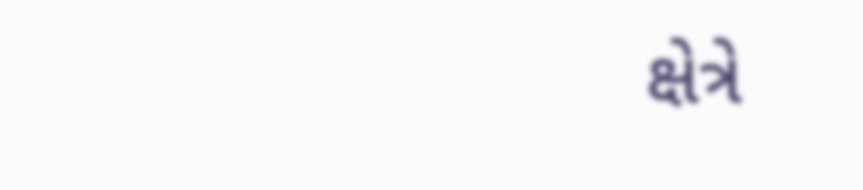ક્ષેત્રે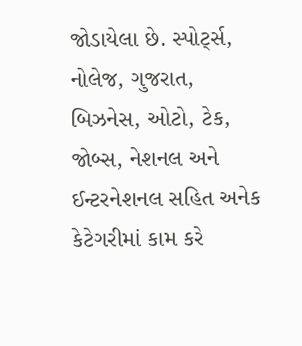જોડાયેલા છે. સ્પોર્ટ્સ, નોલેજ, ગુજરાત, બિઝનેસ, ઓટો, ટેક, જોબ્સ, નેશનલ અને ઈન્ટરનેશનલ સહિત અનેક કેટેગરીમાં કામ કરે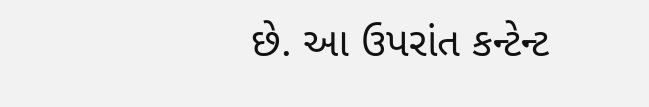છે. આ ઉપરાંત કન્ટેન્ટ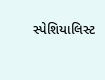સ્પેશિયાલિસ્ટ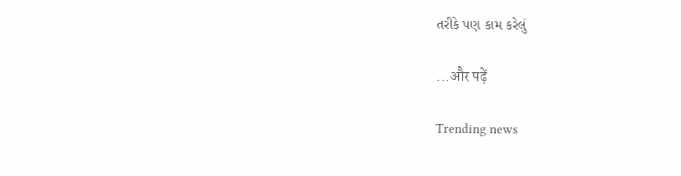તરીકે પણ કામ કરેલું

...और पढ़ें

Trending news